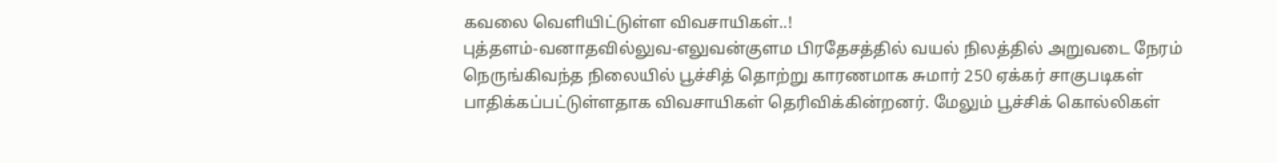கவலை வெளியிட்டுள்ள விவசாயிகள்..!
புத்தளம்-வனாதவில்லுவ-எலுவன்குளம பிரதேசத்தில் வயல் நிலத்தில் அறுவடை நேரம் நெருங்கிவந்த நிலையில் பூச்சித் தொற்று காரணமாக சுமார் 250 ஏக்கர் சாகுபடிகள் பாதிக்கப்பட்டுள்ளதாக விவசாயிகள் தெரிவிக்கின்றனர். மேலும் பூச்சிக் கொல்லிகள்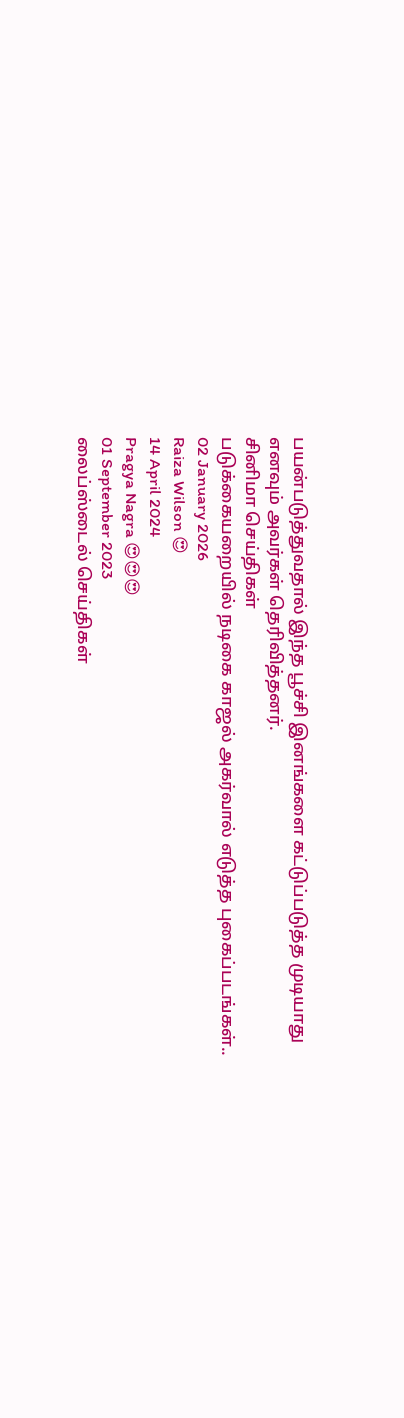பயன்படுத்துவதால் இந்த பூச்சி இனங்களை கட்டுப்படுத்த முடியாது எனவும் அவர்கள் தெரிவித்தனர்.
சினிமா செய்திகள்
படுக்கையறையில் நடிகை காஜல் அகர்வால் எடுத்த புகைப்படங்கள்..
02 January 2026
Raiza Wilson 😍
14 April 2024
Pragya Nagra 😍😍😍
01 September 2023
லைப்ஸ்டைல் செய்திகள்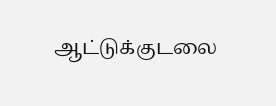ஆட்டுக்குடலை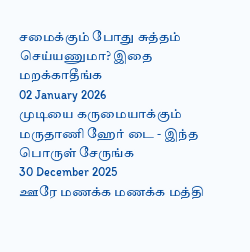சமைக்கும் போது சுத்தம் செய்யணுமா? இதை மறக்காதீங்க
02 January 2026
முடியை கருமையாக்கும் மருதாணி ஹேர் டை - இந்த பொருள் சேருங்க
30 December 2025
ஊரே மணக்க மணக்க மத்தி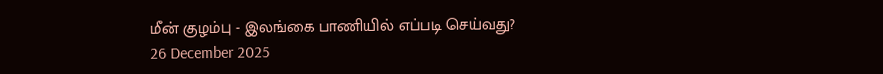மீன் குழம்பு - இலங்கை பாணியில் எப்படி செய்வது?
26 December 2025